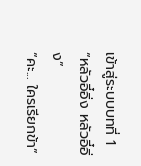เข้าสู่ระบบบทที่ 1
“หลัวอี๋อิ่ง หลัวอี๋อิ่ง”
“คะ... ใครเรียกข้า”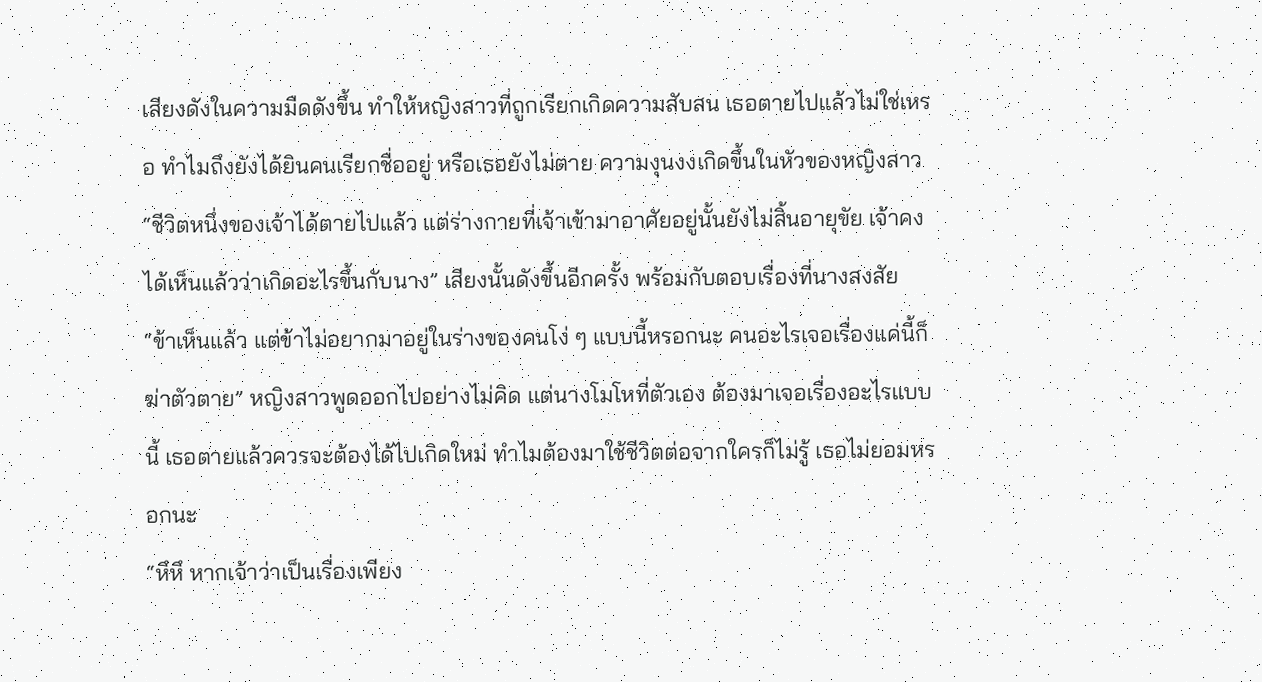เสียงดังในความมืดดังขึ้น ทำให้หญิงสาวที่ถูกเรียกเกิดความสับสน เธอตายไปแล้วไม่ใช่เหรอ ทำไมถึงยังได้ยินคนเรียกชื่ออยู่ หรือเธอยังไม่ตาย ความงุนงงเกิดขึ้นในหัวของหญิงสาว
“ชีวิตหนึ่งของเจ้าได้ตายไปแล้ว แต่ร่างกายที่เจ้าเข้ามาอาศัยอยู่นั้นยังไม่สิ้นอายุขัย เจ้าคงได้เห็นแล้วว่าเกิดอะไรขึ้นกับนาง” เสียงนั้นดังขึ้นอีกครั้ง พร้อมกับตอบเรื่องที่นางสงสัย
“ข้าเห็นแล้ว แต่ข้าไม่อยากมาอยู่ในร่างของคนโง่ ๆ แบบนี้หรอกนะ คนอะไรเจอเรื่องแค่นี้ก็ฆ่าตัวตาย” หญิงสาวพูดออกไปอย่างไม่คิด แต่นางโมโหที่ตัวเอง ต้องมาเจอเรื่องอะไรแบบนี้ เธอตายแล้วควรจะต้องได้ไปเกิดใหม่ ทำไมต้องมาใช้ชีวิตต่อจากใครก็ไม่รู้ เธอไม่ยอมหรอกนะ
“หึหึ หากเจ้าว่าเป็นเรื่องเพียง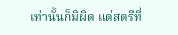เท่านั้นก็มิผิด แต่สตรีที่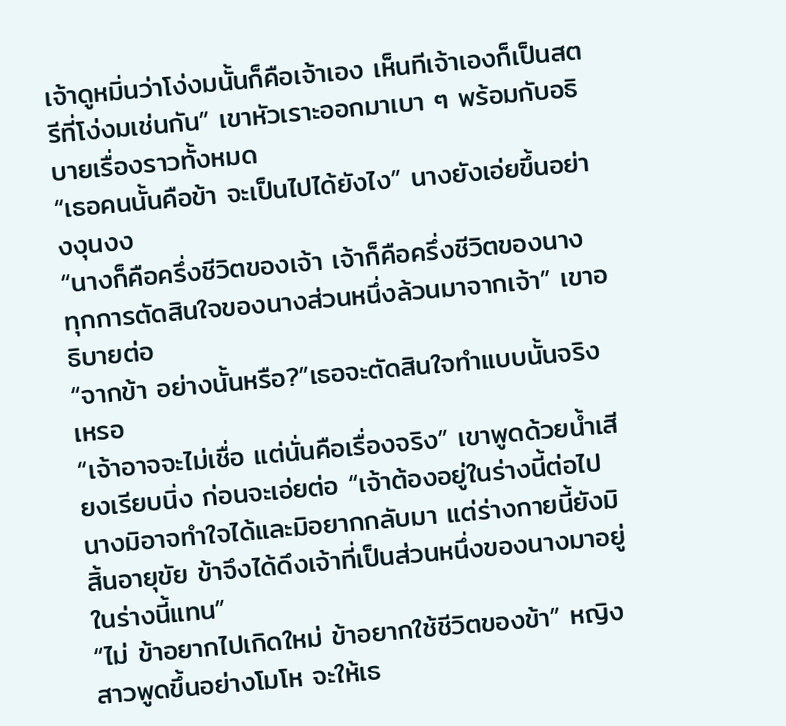เจ้าดูหมิ่นว่าโง่งมนั้นก็คือเจ้าเอง เห็นทีเจ้าเองก็เป็นสตรีที่โง่งมเช่นกัน” เขาหัวเราะออกมาเบา ๆ พร้อมกับอธิบายเรื่องราวทั้งหมด
“เธอคนนั้นคือข้า จะเป็นไปได้ยังไง” นางยังเอ่ยขึ้นอย่างงุนงง
“นางก็คือครึ่งชีวิตของเจ้า เจ้าก็คือครึ่งชีวิตของนาง ทุกการตัดสินใจของนางส่วนหนึ่งล้วนมาจากเจ้า” เขาอธิบายต่อ
“จากข้า อย่างนั้นหรือ?”เธอจะตัดสินใจทำแบบนั้นจริงเหรอ
“เจ้าอาจจะไม่เชื่อ แต่นั่นคือเรื่องจริง” เขาพูดด้วยน้ำเสียงเรียบนิ่ง ก่อนจะเอ่ยต่อ “เจ้าต้องอยู่ในร่างนี้ต่อไป นางมิอาจทำใจได้และมิอยากกลับมา แต่ร่างกายนี้ยังมิสิ้นอายุขัย ข้าจึงได้ดึงเจ้าที่เป็นส่วนหนึ่งของนางมาอยู่ในร่างนี้แทน”
“ไม่ ข้าอยากไปเกิดใหม่ ข้าอยากใช้ชีวิตของข้า” หญิงสาวพูดขึ้นอย่างโมโห จะให้เธ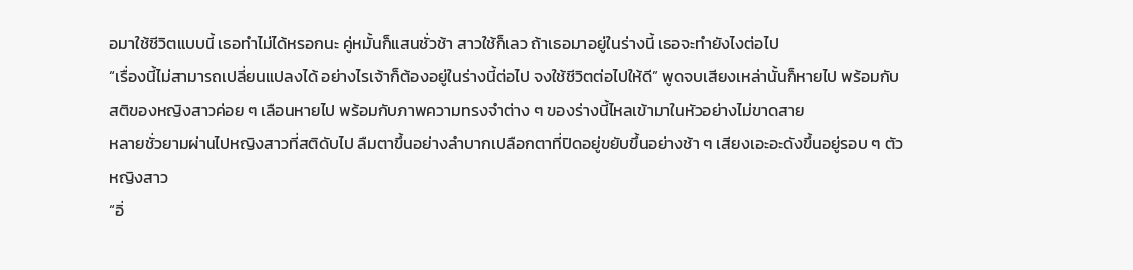อมาใช้ชีวิตแบบนี้ เธอทำไม่ได้หรอกนะ คู่หมั้นก็แสนชั่วช้า สาวใช้ก็เลว ถ้าเธอมาอยู่ในร่างนี้ เธอจะทำยังไงต่อไป
“เรื่องนี้ไม่สามารถเปลี่ยนแปลงได้ อย่างไรเจ้าก็ต้องอยู่ในร่างนี้ต่อไป จงใช้ชีวิตต่อไปให้ดี” พูดจบเสียงเหล่านั้นก็หายไป พร้อมกับสติของหญิงสาวค่อย ๆ เลือนหายไป พร้อมกับภาพความทรงจำต่าง ๆ ของร่างนี้ไหลเข้ามาในหัวอย่างไม่ขาดสาย
หลายชั่วยามผ่านไปหญิงสาวที่สติดับไป ลืมตาขึ้นอย่างลำบากเปลือกตาที่ปิดอยู่ขยับขึ้นอย่างช้า ๆ เสียงเอะอะดังขึ้นอยู่รอบ ๆ ตัวหญิงสาว
“อิ่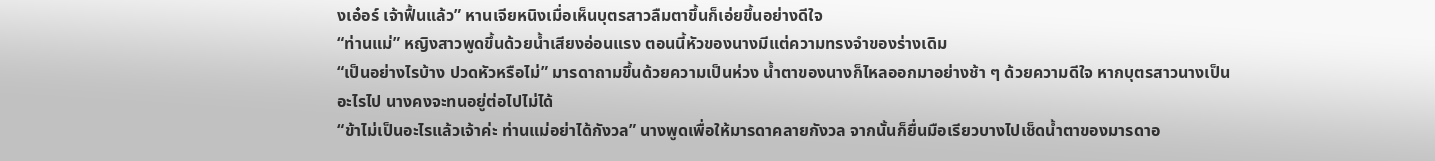งเอ๋อร์ เจ้าฟื้นแล้ว” หานเจียหนิงเมื่อเห็นบุตรสาวลืมตาขึ้นก็เอ่ยขึ้นอย่างดีใจ
“ท่านแม่” หญิงสาวพูดขึ้นด้วยน้ำเสียงอ่อนแรง ตอนนี้หัวของนางมีแต่ความทรงจำของร่างเดิม
“เป็นอย่างไรบ้าง ปวดหัวหรือไม่” มารดาถามขึ้นด้วยความเป็นห่วง น้ำตาของนางก็ไหลออกมาอย่างช้า ๆ ด้วยความดีใจ หากบุตรสาวนางเป็นอะไรไป นางคงจะทนอยู่ต่อไปไม่ได้
“ข้าไม่เป็นอะไรแล้วเจ้าค่ะ ท่านแม่อย่าได้กังวล” นางพูดเพื่อให้มารดาคลายกังวล จากนั้นก็ยื่นมือเรียวบางไปเช็ดน้ำตาของมารดาอ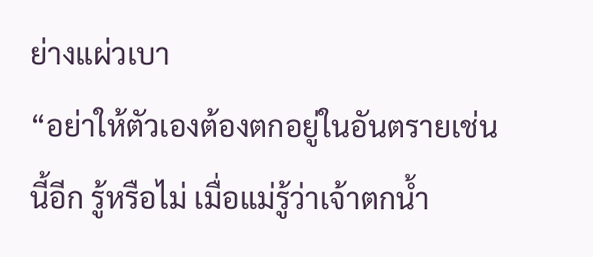ย่างแผ่วเบา
“อย่าให้ตัวเองต้องตกอยู่ในอันตรายเช่นนี้อีก รู้หรือไม่ เมื่อแม่รู้ว่าเจ้าตกน้ำ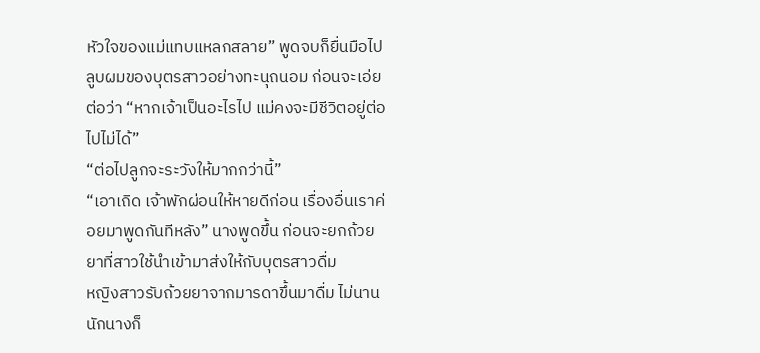หัวใจของแม่แทบแหลกสลาย” พูดจบก็ยื่นมือไปลูบผมของบุตรสาวอย่างทะนุถนอม ก่อนจะเอ่ยต่อว่า “หากเจ้าเป็นอะไรไป แม่คงจะมีชีวิตอยู่ต่อไปไม่ได้”
“ต่อไปลูกจะระวังให้มากกว่านี้”
“เอาเถิด เจ้าพักผ่อนให้หายดีก่อน เรื่องอื่นเราค่อยมาพูดกันทีหลัง” นางพูดขึ้น ก่อนจะยกถ้วยยาที่สาวใช้นำเข้ามาส่งให้กับบุตรสาวดื่ม
หญิงสาวรับถ้วยยาจากมารดาขึ้นมาดื่ม ไม่นานนักนางก็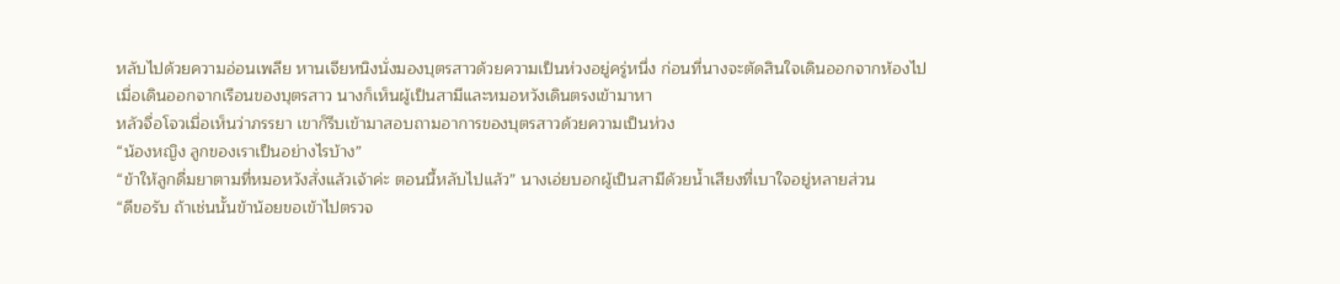หลับไปด้วยความอ่อนเพลีย หานเจียหนิงนั่งมองบุตรสาวด้วยความเป็นห่วงอยู่ครู่หนึ่ง ก่อนที่นางจะตัดสินใจเดินออกจากห้องไป
เมื่อเดินออกจากเรือนของบุตรสาว นางก็เห็นผู้เป็นสามีและหมอหวังเดินตรงเข้ามาหา
หลัวจื่อโจวเมื่อเห็นว่าภรรยา เขาก็รีบเข้ามาสอบถามอาการของบุตรสาวด้วยความเป็นห่วง
“น้องหญิง ลูกของเราเป็นอย่างไรบ้าง”
“ข้าให้ลูกดื่มยาตามที่หมอหวังสั่งแล้วเจ้าค่ะ ตอนนี้หลับไปแล้ว” นางเอ่ยบอกผู้เป็นสามีด้วยน้ำเสียงที่เบาใจอยู่หลายส่วน
“ดีขอรับ ถ้าเช่นนั้นข้าน้อยขอเข้าไปตรวจ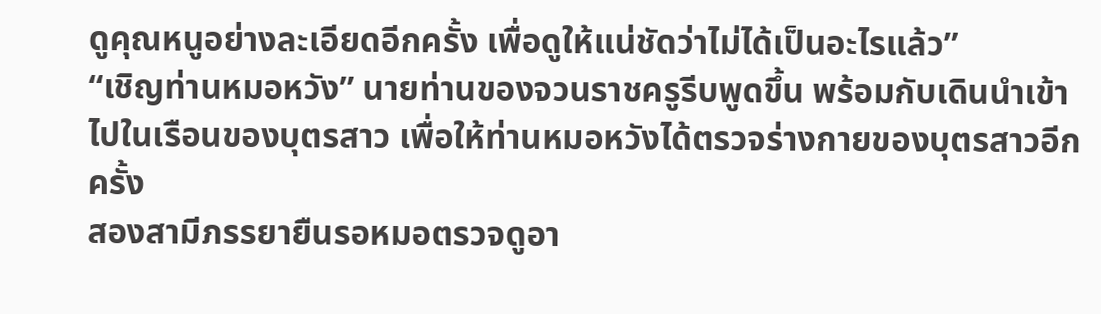ดูคุณหนูอย่างละเอียดอีกครั้ง เพื่อดูให้แน่ชัดว่าไม่ได้เป็นอะไรแล้ว”
“เชิญท่านหมอหวัง” นายท่านของจวนราชครูรีบพูดขึ้น พร้อมกับเดินนำเข้าไปในเรือนของบุตรสาว เพื่อให้ท่านหมอหวังได้ตรวจร่างกายของบุตรสาวอีกครั้ง
สองสามีภรรยายืนรอหมอตรวจดูอา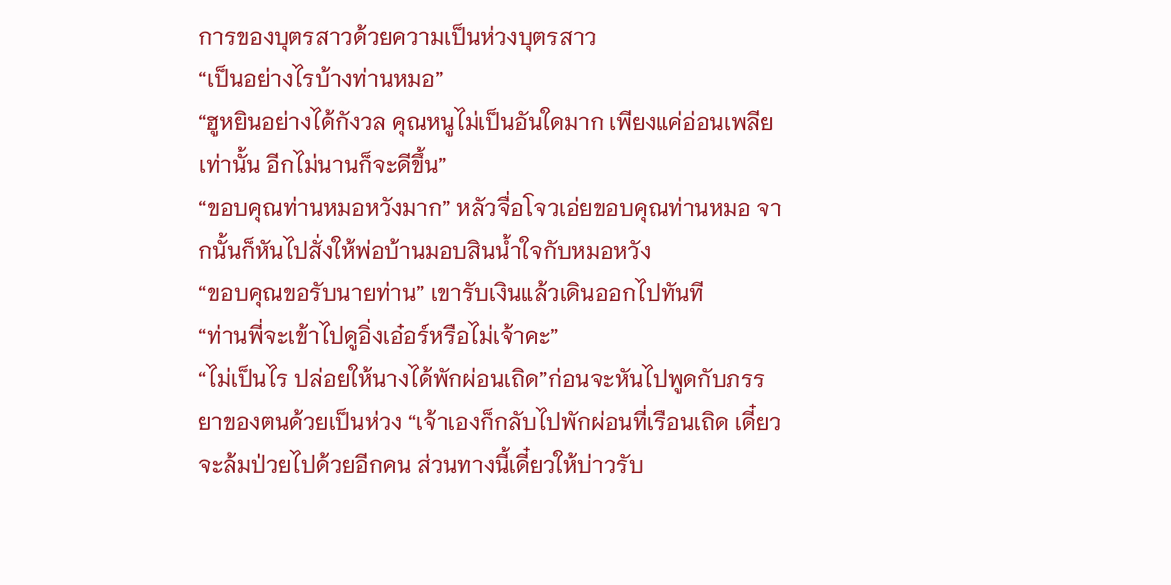การของบุตรสาวด้วยความเป็นห่วงบุตรสาว
“เป็นอย่างไรบ้างท่านหมอ”
“ฮูหยินอย่างได้กังวล คุณหนูไม่เป็นอันใดมาก เพียงแค่อ่อนเพลียเท่านั้น อีกไม่นานก็จะดีขึ้น”
“ขอบคุณท่านหมอหวังมาก” หลัวจื่อโจวเอ่ยขอบคุณท่านหมอ จากนั้นก็หันไปสั่งให้พ่อบ้านมอบสินน้ำใจกับหมอหวัง
“ขอบคุณขอรับนายท่าน” เขารับเงินแล้วเดินออกไปทันที
“ท่านพี่จะเข้าไปดูอิ่งเอ๋อร์หรือไม่เจ้าคะ”
“ไม่เป็นไร ปล่อยให้นางได้พักผ่อนเถิด”ก่อนจะหันไปพูดกับภรรยาของตนด้วยเป็นห่วง “เจ้าเองก็กลับไปพักผ่อนที่เรือนเถิด เดี๋ยวจะล้มป่วยไปด้วยอีกคน ส่วนทางนี้เดี๋ยวให้บ่าวรับ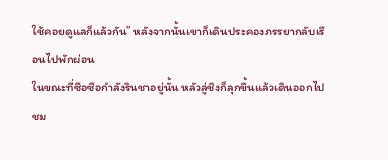ใช้คอยดูแลก็แล้วกัน” หลังจากนั้นเขาก็เดินประคองภรรยากลับเรือนไปพักผ่อน
ในขณะที่ซือซือกำลังรินชาอยู่นั้น หลัวลู่ชิงก็ลุกขึ้นแล้วเดินออกไปชม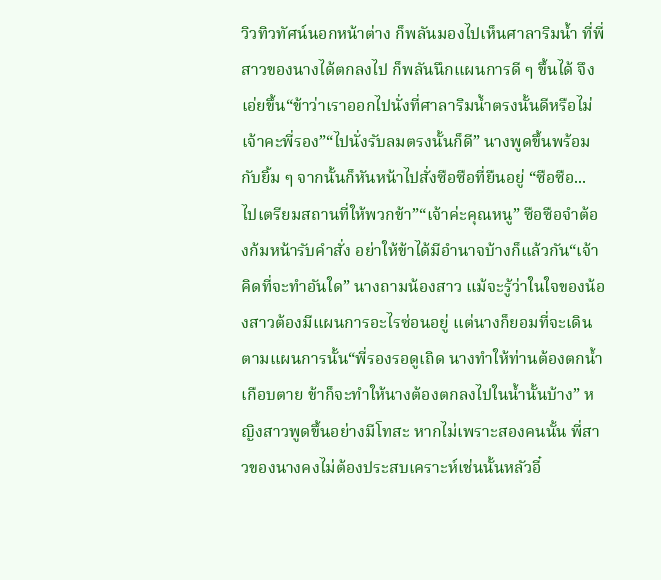วิวทิวทัศน์นอกหน้าต่าง ก็พลันมองไปเห็นศาลาริมน้ำ ที่พี่สาวของนางได้ตกลงไป ก็พลันนึกแผนการดี ๆ ขึ้นได้ จึงเอ่ยขึ้น“ข้าว่าเราออกไปนั่งที่ศาลาริมน้ำตรงนั้นดีหรือไม่เจ้าคะพี่รอง”“ไปนั่งรับลมตรงนั้นก็ดี” นางพูดขึ้นพร้อมกับยิ้ม ๆ จากนั้นก็หันหน้าไปสั่งซือซือที่ยืนอยู่ “ซือซือ... ไปเตรียมสถานที่ให้พวกข้า”“เจ้าค่ะคุณหนู” ซือซือจำต้องก้มหน้ารับคำสั่ง อย่าให้ข้าได้มีอำนาจบ้างก็แล้วกัน“เจ้าคิดที่จะทำอันใด” นางถามน้องสาว แม้จะรู้ว่าในใจของน้องสาวต้องมีแผนการอะไรซ่อนอยู่ แต่นางก็ยอมที่จะเดินตามแผนการนั้น“พี่รองรอดูเถิด นางทำให้ท่านต้องตกน้ำเกือบตาย ข้าก็จะทำให้นางต้องตกลงไปในน้ำนั้นบ้าง” หญิงสาวพูดขึ้นอย่างมีโทสะ หากไม่เพราะสองคนนั้น พี่สาวของนางคงไม่ต้องประสบเคราะห์เช่นนั้นหลัวอี๋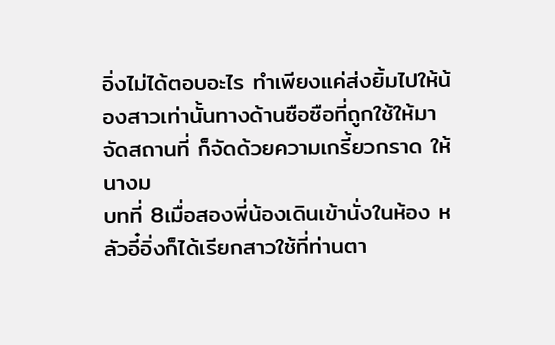อิ่งไม่ได้ตอบอะไร ทำเพียงแค่ส่งยิ้มไปให้น้องสาวเท่านั้นทางด้านซือซือที่ถูกใช้ให้มาจัดสถานที่ ก็จัดด้วยความเกรี้ยวกราด ให้นางม
บทที่ 8เมื่อสองพี่น้องเดินเข้านั่งในห้อง หลัวอี๋อิ่งก็ได้เรียกสาวใช้ที่ท่านตา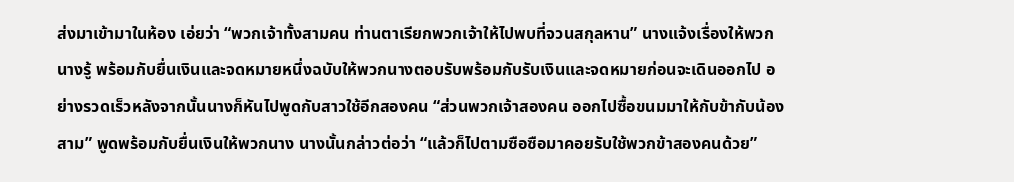ส่งมาเข้ามาในห้อง เอ่ยว่า “พวกเจ้าทั้งสามคน ท่านตาเรียกพวกเจ้าให้ไปพบที่จวนสกุลหาน” นางแจ้งเรื่องให้พวกนางรู้ พร้อมกับยื่นเงินและจดหมายหนึ่งฉบับให้พวกนางตอบรับพร้อมกับรับเงินและจดหมายก่อนจะเดินออกไป อย่างรวดเร็วหลังจากนั้นนางก็หันไปพูดกับสาวใช้อีกสองคน “ส่วนพวกเจ้าสองคน ออกไปซื้อขนมมาให้กับข้ากับน้องสาม” พูดพร้อมกับยื่นเงินให้พวกนาง นางนั้นกล่าวต่อว่า “แล้วก็ไปตามซือซือมาคอยรับใช้พวกข้าสองคนด้วย”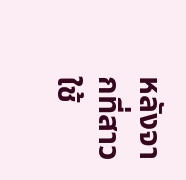หลังจากที่สาวใช้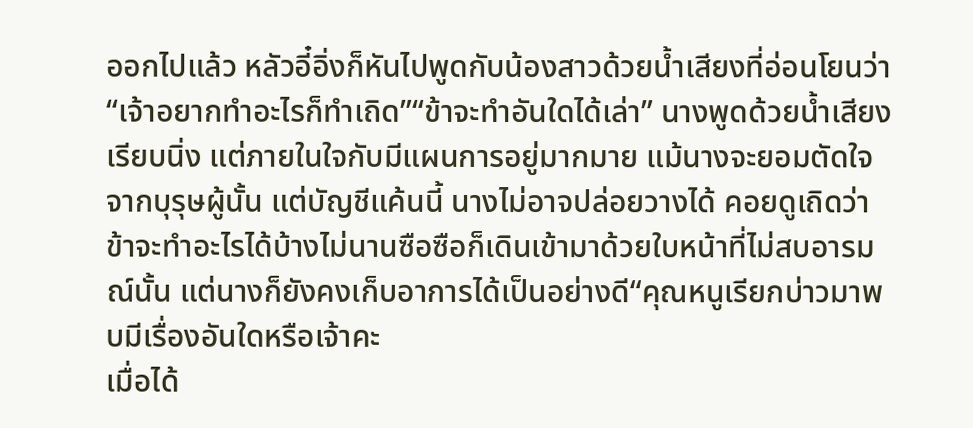ออกไปแล้ว หลัวอี๋อิ่งก็หันไปพูดกับน้องสาวด้วยน้ำเสียงที่อ่อนโยนว่า “เจ้าอยากทำอะไรก็ทำเถิด”“ข้าจะทำอันใดได้เล่า” นางพูดด้วยน้ำเสียงเรียบนิ่ง แต่ภายในใจกับมีแผนการอยู่มากมาย แม้นางจะยอมตัดใจจากบุรุษผู้นั้น แต่บัญชีแค้นนี้ นางไม่อาจปล่อยวางได้ คอยดูเถิดว่าข้าจะทำอะไรได้บ้างไม่นานซือซือก็เดินเข้ามาด้วยใบหน้าที่ไม่สบอารมณ์นั้น แต่นางก็ยังคงเก็บอาการได้เป็นอย่างดี“คุณหนูเรียกบ่าวมาพบมีเรื่องอันใดหรือเจ้าคะ
เมื่อได้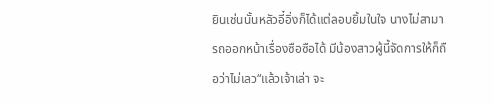ยินเช่นนั้นหลัวอี๋อิ่งก็ได้แต่ลอบยิ้มในใจ นางไม่สามารถออกหน้าเรื่องซือซือได้ มีน้องสาวผู้นี้จัดการให้ก็ถือว่าไม่เลว“แล้วเจ้าเล่า จะ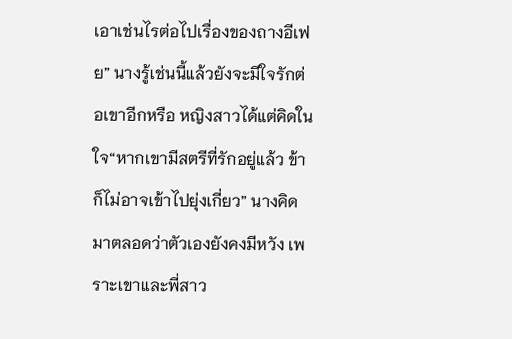เอาเช่นไรต่อไปเรื่องของถางอีเฟย” นางรู้เช่นนี้แล้วยังจะมีใจรักต่อเขาอีกหรือ หญิงสาวได้แต่คิดในใจ“หากเขามีสตรีที่รักอยู่แล้ว ข้าก็ไม่อาจเข้าไปยุ่งเกี่ยว” นางคิดมาตลอดว่าตัวเองยังคงมีหวัง เพราะเขาและพี่สาว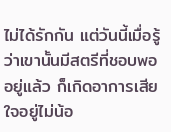ไม่ได้รักกัน แต่วันนี้เมื่อรู้ว่าเขานั้นมีสตรีที่ชอบพออยู่แล้ว ก็เกิดอาการเสียใจอยู่ไม่น้อ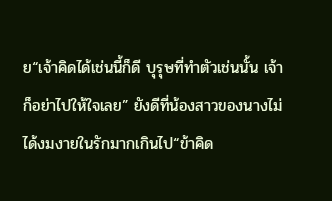ย“เจ้าคิดได้เช่นนี้ก็ดี บุรุษที่ทำตัวเช่นนั้น เจ้าก็อย่าไปให้ใจเลย” ยังดีที่น้องสาวของนางไม่ได้งมงายในรักมากเกินไป“ข้าคิด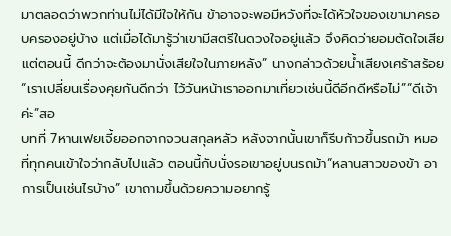มาตลอดว่าพวกท่านไม่ได้มีใจให้กัน ข้าอาจจะพอมีหวังที่จะได้หัวใจของเขามาครอบครองอยู่บ้าง แต่เมื่อได้มารู้ว่าเขามีสตรีในดวงใจอยู่แล้ว จึงคิดว่ายอมตัดใจเสียแต่ตอนนี้ ดีกว่าจะต้องมานั่งเสียใจในภายหลัง” นางกล่าวด้วยน้ำเสียงเศร้าสร้อย“เราเปลี่ยนเรื่องคุยกันดีกว่า ไว้วันหน้าเราออกมาเที่ยวเช่นนี้ดีอีกดีหรือไม่”“ดีเจ้าค่ะ”สอ
บทที่ 7หานเฟยเจี้ยออกจากจวนสกุลหลัว หลังจากนั้นเขาก็รีบก้าวขึ้นรถม้า หมอที่ทุกคนเข้าใจว่ากลับไปแล้ว ตอนนี้กับนั่งรอเขาอยู่บนรถม้า“หลานสาวของข้า อาการเป็นเช่นไรบ้าง” เขาถามขึ้นด้วยความอยากรู้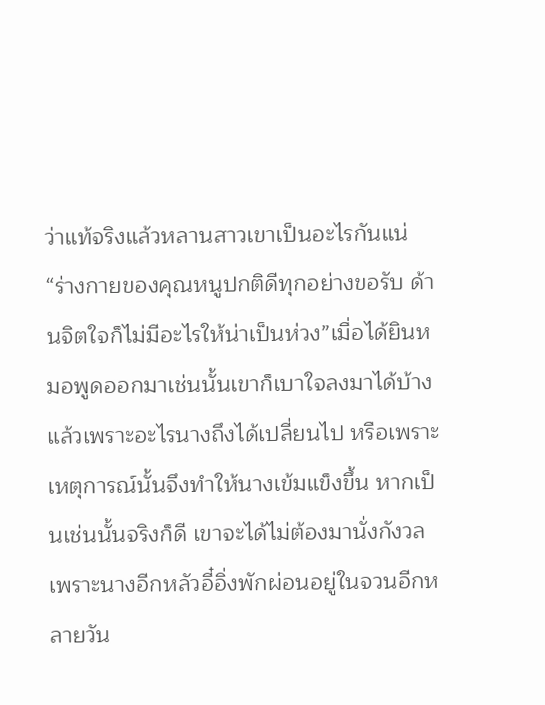ว่าแท้จริงแล้วหลานสาวเขาเป็นอะไรกันแน่“ร่างกายของคุณหนูปกติดีทุกอย่างขอรับ ด้านจิตใจก็ไม่มีอะไรให้น่าเป็นห่วง”เมื่อได้ยินหมอพูดออกมาเช่นนั้นเขาก็เบาใจลงมาได้บ้าง แล้วเพราะอะไรนางถึงได้เปลี่ยนไป หรือเพราะเหตุการณ์นั้นจึงทำให้นางเข้มแข็งขึ้น หากเป็นเช่นนั้นจริงก็ดี เขาจะได้ไม่ต้องมานั่งกังวลเพราะนางอีกหลัวอี๋อิ่งพักผ่อนอยู่ในจวนอีกหลายวัน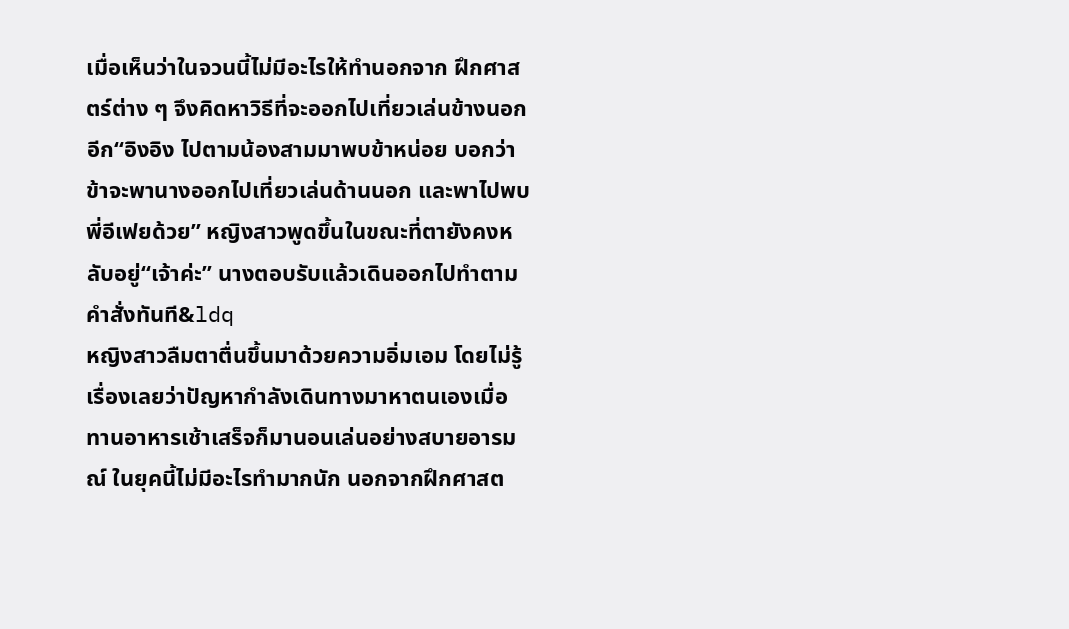เมื่อเห็นว่าในจวนนี้ไม่มีอะไรให้ทำนอกจาก ฝึกศาสตร์ต่าง ๆ จึงคิดหาวิธีที่จะออกไปเที่ยวเล่นข้างนอกอีก“อิงอิง ไปตามน้องสามมาพบข้าหน่อย บอกว่าข้าจะพานางออกไปเที่ยวเล่นด้านนอก และพาไปพบพี่อีเฟยด้วย” หญิงสาวพูดขึ้นในขณะที่ตายังคงหลับอยู่“เจ้าค่ะ” นางตอบรับแล้วเดินออกไปทำตามคำสั่งทันที&ldq
หญิงสาวลืมตาตื่นขึ้นมาด้วยความอิ่มเอม โดยไม่รู้เรื่องเลยว่าปัญหากำลังเดินทางมาหาตนเองเมื่อทานอาหารเช้าเสร็จก็มานอนเล่นอย่างสบายอารมณ์ ในยุคนี้ไม่มีอะไรทำมากนัก นอกจากฝึกศาสต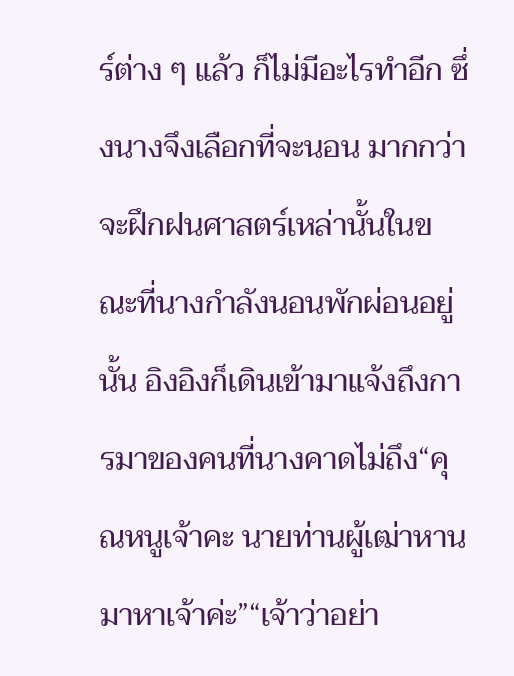ร์ต่าง ๆ แล้ว ก็ไม่มีอะไรทำอีก ซึ่งนางจึงเลือกที่จะนอน มากกว่าจะฝึกฝนศาสตร์เหล่านั้นในขณะที่นางกำลังนอนพักผ่อนอยู่นั้น อิงอิงก็เดินเข้ามาแจ้งถึงการมาของคนที่นางคาดไม่ถึง“คุณหนูเจ้าคะ นายท่านผู้เฒ่าหานมาหาเจ้าค่ะ”“เจ้าว่าอย่า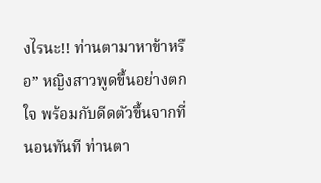งไรนะ!! ท่านตามาหาข้าหรือ” หญิงสาวพูดขึ้นอย่างตกใจ พร้อมกับดีดตัวขึ้นจากที่นอนทันที ท่านตา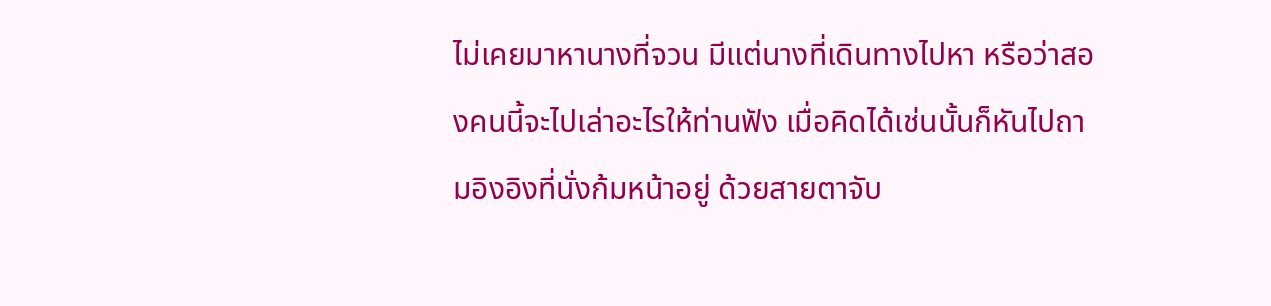ไม่เคยมาหานางที่จวน มีแต่นางที่เดินทางไปหา หรือว่าสองคนนี้จะไปเล่าอะไรให้ท่านฟัง เมื่อคิดได้เช่นนั้นก็หันไปถามอิงอิงที่นั่งก้มหน้าอยู่ ด้วยสายตาจับ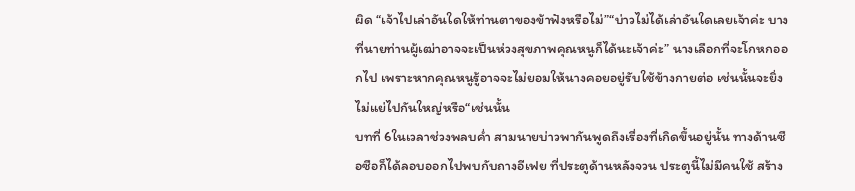ผิด “เจ้าไปเล่าอันใดให้ท่านตาของข้าฟังหรือไม่”“บ่าวไม่ได้เล่าอันใดเลยเจ้าค่ะ บางที่นายท่านผู้เฒ่าอาจจะเป็นห่วงสุขภาพคุณหนูก็ได้นะเจ้าค่ะ” นางเลือกที่จะโกหกออกไป เพราะหากคุณหนูรู้อาจจะไม่ยอมให้นางคอยอยู่รับใช้ข้างกายต่อ เช่นนั้นจะยิ่งไม่แย่ไปกันใหญ่หรือ“เช่นนั้น
บทที่ 6ในเวลาช่วงพลบค่ำ สามนายบ่าวพากันพูดถึงเรื่องที่เกิดขึ้นอยู่นั้น ทางด้านซือซือก็ได้ลอบออกไปพบกับถางอีเฟย ที่ประตูด้านหลังจวน ประตูนี้ไม่มีคนใช้ สร้าง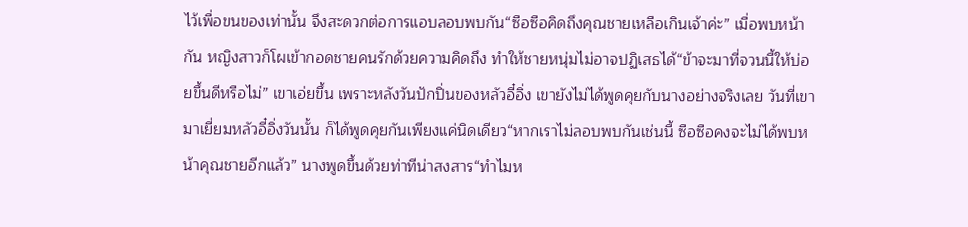ไว้เพื่อขนของเท่านั้น จึงสะดวกต่อการแอบลอบพบกัน“ซือซือคิดถึงคุณชายเหลือเกินเจ้าค่ะ” เมื่อพบหน้ากัน หญิงสาวก็โผเข้ากอดชายคนรักด้วยความคิดถึง ทำให้ชายหนุ่มไม่อาจปฏิเสธได้“ข้าจะมาที่จวนนี้ให้บ่อยขึ้นดีหรือไม่” เขาเอ่ยขึ้น เพราะหลังวันปักปิ่นของหลัวอี๋อิ่ง เขายังไม่ได้พูดคุยกับนางอย่างจริงเลย วันที่เขามาเยี่ยมหลัวอี๋อิ่งวันนั้น ก็ได้พูดคุยกันเพียงแค่นิดเดียว“หากเราไม่ลอบพบกันเช่นนี้ ซือซือคงจะไม่ได้พบหน้าคุณชายอีกแล้ว” นางพูดขึ้นด้วยท่าทีน่าสงสาร“ทำไมห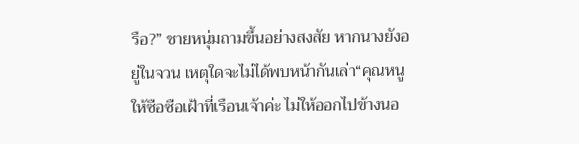รือ?” ชายหนุ่มถามขึ้นอย่างสงสัย หากนางยังอยู่ในจวน เหตุใดจะไม่ได้พบหน้ากันเล่า“คุณหนูให้ซือซือเฝ้าที่เรือนเจ้าค่ะ ไม่ให้ออกไปข้างนอ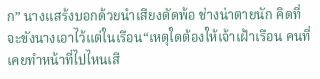ก” นางแสร้งบอกด้วยนำเสียงตัดพ้อ ช่างน่าตายนัก คิดที่จะขังนางเอาไว้แต่ในเรือน“เหตุใดต้องให้เจ้าเฝ้าเรือน คนที่เคยทำหน้าที่ไปไหนเสี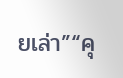ยเล่า”“คุ